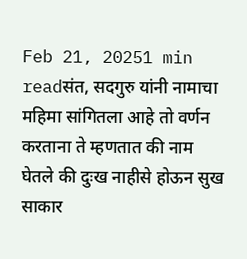Feb 21, 20251 min readसंत, सदगुरु यांनी नामाचा महिमा सांगितला आहे तो वर्णन करताना ते म्हणतात की नाम घेतले की दुःख नाहीसे होऊन सुख साकार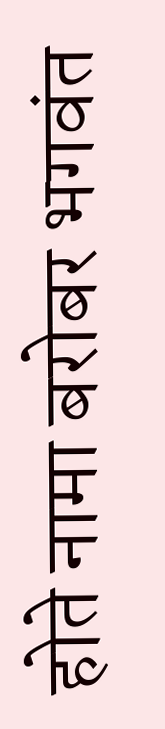होते नामा बरोबर भगवंत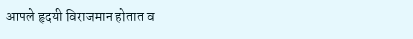आपले हृदयी विराजमान होतात व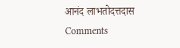आनंद लाभतोदत्तदास
Comments